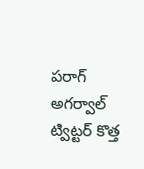పరాగ్ అగర్వాల్ ట్విట్టర్ కొత్త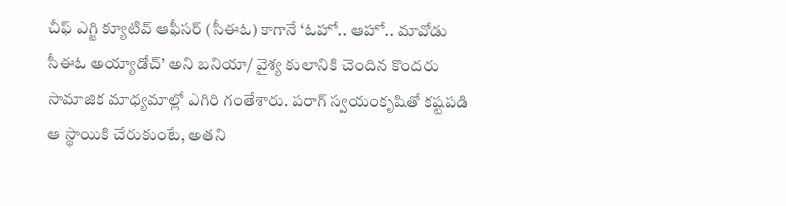చీఫ్ ఎగ్జి క్యూటివ్ ఆఫీసర్ (సీఈఓ) కాగానే ‘ఓహో.. ఆహో.. మావోడు సీఈఓ అయ్యాడోచ్’ అని బనియా/ వైశ్య కులానికి చెందిన కొందరు సామాజిక మాధ్యమాల్లో ఎగిరి గంతేశారు. పరాగ్ స్వయంకృషితో కష్టపడి ఆ స్థాయికి చేరుకుంటే, అతని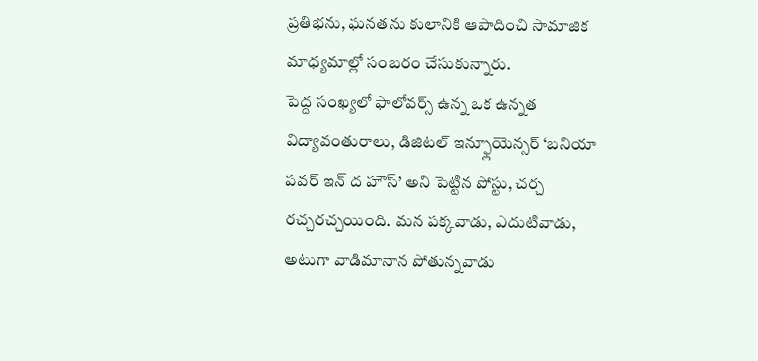ప్రతిభను, ఘనతను కులానికి ఆపాదించి సామాజిక మాధ్యమాల్లో సంబరం చేసుకున్నారు.
పెద్ద సంఖ్యలో ఫాలోవర్స్ ఉన్న ఒక ఉన్నత విద్యావంతురాలు, డిజిటల్ ఇన్ఫ్లూయెన్సర్ ‘బనియా పవర్ ఇన్ ద హౌస్’ అని పెట్టిన పోస్టు, చర్చ రచ్చరచ్చయింది. మన పక్కవాడు, ఎదుటివాడు, అటుగా వాడిమానాన పోతున్నవాడు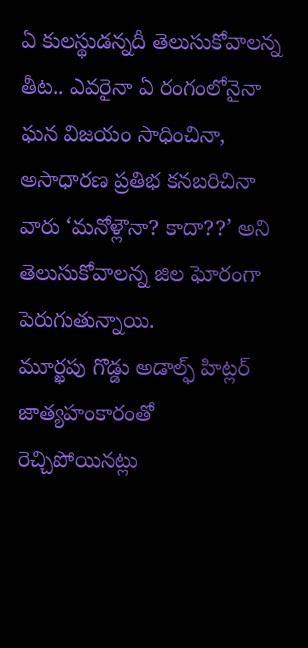ఏ కులస్థుడన్నదీ తెలుసుకోవాలన్న తీట.. ఎవరైనా ఏ రంగంలోనైనా ఘన విజయం సాధించినా, అసాధారణ ప్రతిభ కనబరిచినా వారు ‘మనోళ్లౌనా? కాదా??’ అని తెలుసుకోవాలన్న జిల ఘోరంగా పెరుగుతున్నాయి.
మూర్ఖపు గొడ్డు అడాల్ఫ్ హిట్లర్ జాత్యహంకారంతో రెచ్చిపోయినట్లు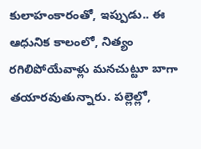కులాహంకారంతో, ఇప్పుడు.. ఈ ఆధునిక కాలంలో, నిత్యం రగిలిపోయేవాళ్లు మనచుట్టూ బాగా తయారవుతున్నారు. పల్లెల్లో,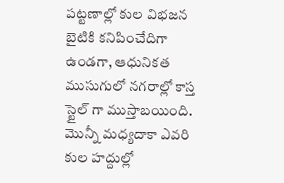పట్టణాల్లో కుల విభజన బైటికి కనిపించేదిగా ఉండగా, ఆధునికత ముసుగులో నగరాల్లో కాస్త స్టైల్ గా ముస్తాబయింది. మొన్నీ మధ్యదాకా ఎవరి కుల హద్దుల్లో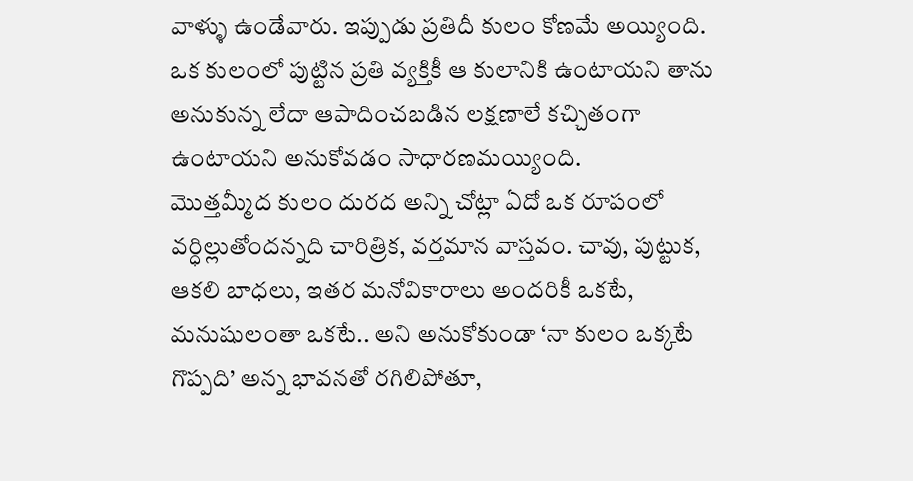వాళ్ళు ఉండేవారు. ఇప్పుడు ప్రతిదీ కులం కోణమే అయ్యింది. ఒక కులంలో పుట్టిన ప్రతి వ్యక్తికీ ఆ కులానికి ఉంటాయని తాను అనుకున్న లేదా ఆపాదించబడిన లక్షణాలే కచ్చితంగా ఉంటాయని అనుకోవడం సాధారణమయ్యింది.
మొత్తమ్మీద కులం దురద అన్ని చోట్లా ఏదో ఒక రూపంలో వర్ధిల్లుతోందన్నది చారిత్రిక, వర్తమాన వాస్తవం. చావు, పుట్టుక, ఆకలి బాధలు, ఇతర మనోవికారాలు అందరికీ ఒకటే, మనుషులంతా ఒకటే.. అని అనుకోకుండా ‘నా కులం ఒక్కటే గొప్పది’ అన్న భావనతో రగిలిపోతూ,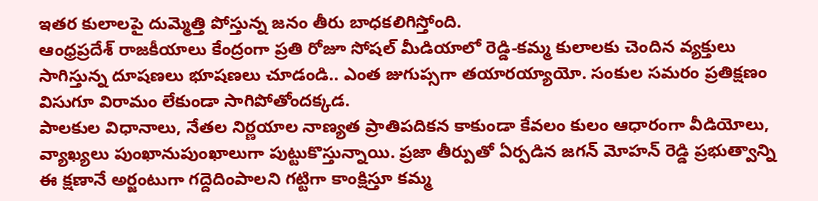ఇతర కులాలపై దుమ్మెత్తి పోస్తున్న జనం తీరు బాధకలిగిస్తోంది.
ఆంధ్రప్రదేశ్ రాజకీయాలు కేంద్రంగా ప్రతి రోజూ సోషల్ మీడియాలో రెడ్డి-కమ్మ కులాలకు చెందిన వ్యక్తులు సాగిస్తున్న దూషణలు భూషణలు చూడండి.. ఎంత జుగుప్సగా తయారయ్యాయో. సంకుల సమరం ప్రతిక్షణం విసుగూ విరామం లేకుండా సాగిపోతోందక్కడ.
పాలకుల విధానాలు, నేతల నిర్ణయాల నాణ్యత ప్రాతిపదికన కాకుండా కేవలం కులం ఆధారంగా వీడియోలు, వ్యాఖ్యలు పుంఖానుపుంఖాలుగా పుట్టుకొస్తున్నాయి. ప్రజా తీర్పుతో ఏర్పడిన జగన్ మోహన్ రెడ్డి ప్రభుత్వాన్ని ఈ క్షణానే అర్జంటుగా గద్దెదింపాలని గట్టిగా కాంక్షిస్తూ కమ్మ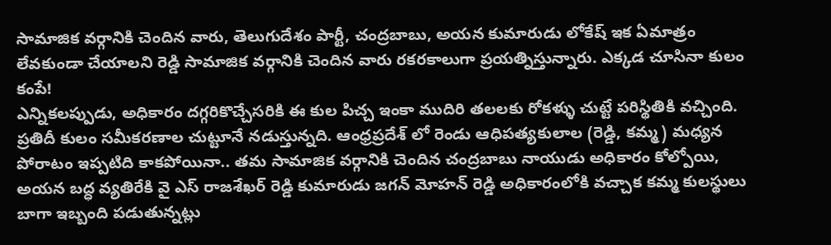సామాజిక వర్గానికి చెందిన వారు, తెలుగుదేశం పార్టీ, చంద్రబాబు, అయన కుమారుడు లోకేష్ ఇక ఏమాత్రం లేవకుండా చేయాలని రెడ్డి సామాజిక వర్గానికి చెందిన వారు రకరకాలుగా ప్రయత్నిస్తున్నారు. ఎక్కడ చూసినా కులం కంపే!
ఎన్నికలప్పుడు, అధికారం దగ్గరికొచ్చేసరికి ఈ కుల పిచ్చ ఇంకా ముదిరి తలలకు రోకళ్ళు చుట్టే పరిస్థితికి వచ్చింది. ప్రతిదీ కులం సమీకరణాల చుట్టూనే నడుస్తున్నది. ఆంధ్రప్రదేశ్ లో రెండు ఆధిపత్యకులాల (రెడ్డి, కమ్మ) మధ్యన పోరాటం ఇప్పటిది కాకపోయినా.. తమ సామాజిక వర్గానికి చెందిన చంద్రబాబు నాయుడు అధికారం కోల్పోయి, అయన బద్ధ వ్యతిరేకి వై ఎస్ రాజశేఖర్ రెడ్డి కుమారుడు జగన్ మోహన్ రెడ్డి అధికారంలోకి వచ్చాక కమ్మ కులస్థులు బాగా ఇబ్బంది పడుతున్నట్లు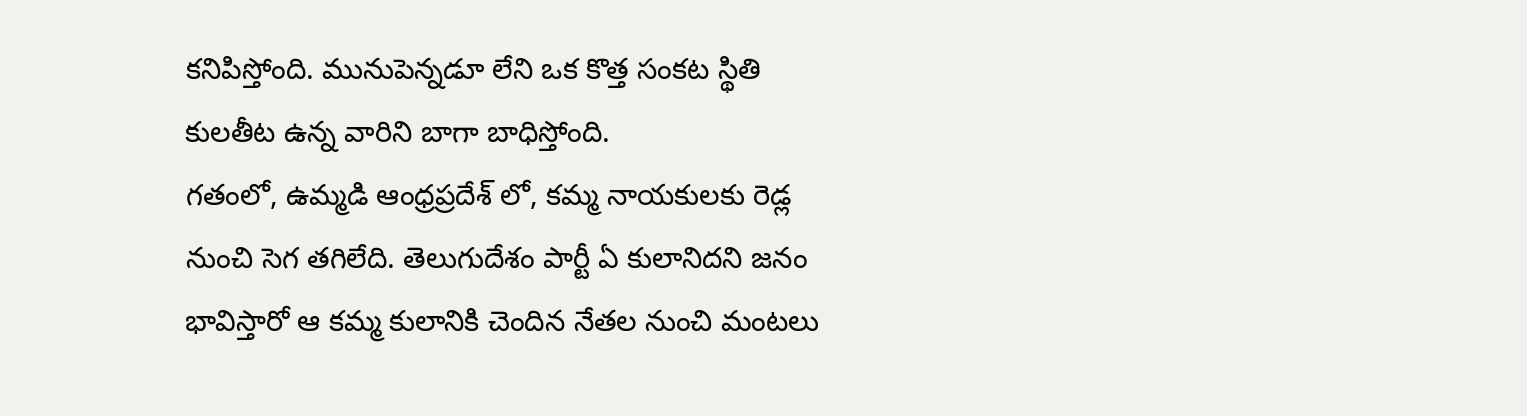కనిపిస్తోంది. మునుపెన్నడూ లేని ఒక కొత్త సంకట స్థితి కులతీట ఉన్న వారిని బాగా బాధిస్తోంది.
గతంలో, ఉమ్మడి ఆంధ్రప్రదేశ్ లో, కమ్మ నాయకులకు రెడ్ల నుంచి సెగ తగిలేది. తెలుగుదేశం పార్టీ ఏ కులానిదని జనం భావిస్తారో ఆ కమ్మ కులానికి చెందిన నేతల నుంచి మంటలు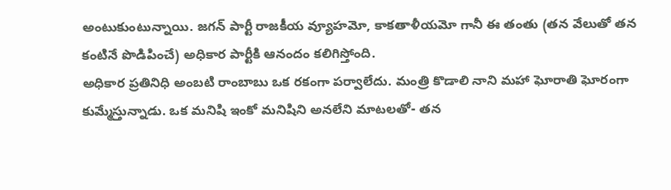అంటుకుంటున్నాయి. జగన్ పార్టీ రాజకీయ వ్యూహమో, కాకతాళీయమో గానీ ఈ తంతు (తన వేలుతో తన కంటినే పొడిపించే) అధికార పార్టీకి ఆనందం కలిగిస్తోంది.
అధికార ప్రతినిధి అంబటి రాంబాబు ఒక రకంగా పర్వాలేదు. మంత్రి కొడాలి నాని మహా ఘోరాతి ఘోరంగా కుమ్మేస్తున్నాడు. ఒక మనిషి ఇంకో మనిషిని అనలేని మాటలతో- తన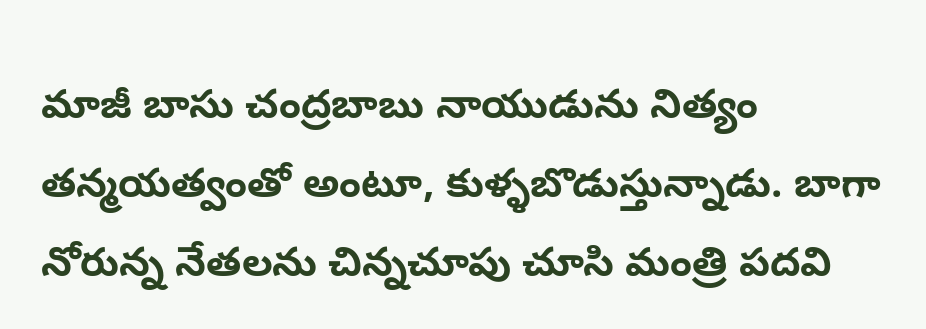మాజీ బాసు చంద్రబాబు నాయుడును నిత్యం తన్మయత్వంతో అంటూ, కుళ్ళబొడుస్తున్నాడు. బాగా నోరున్న నేతలను చిన్నచూపు చూసి మంత్రి పదవి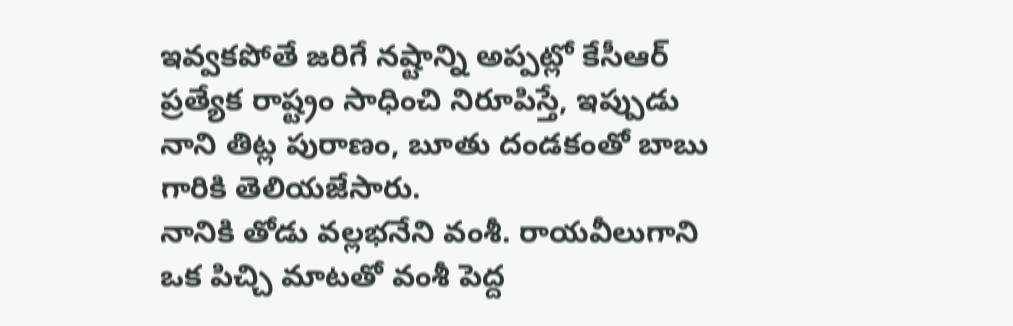ఇవ్వకపోతే జరిగే నష్టాన్ని అప్పట్లో కేసీఆర్ ప్రత్యేక రాష్ట్రం సాధించి నిరూపిస్తే, ఇప్పుడు నాని తిట్ల పురాణం, బూతు దండకంతో బాబు గారికి తెలియజేసారు.
నానికి తోడు వల్లభనేని వంశీ. రాయవీలుగాని ఒక పిచ్చి మాటతో వంశీ పెద్ద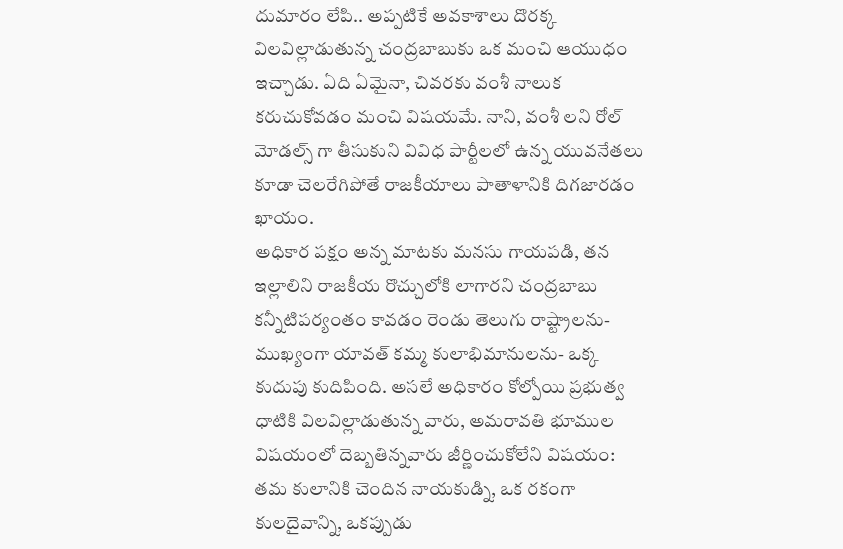దుమారం లేపి.. అప్పటికే అవకాశాలు దొరక్క విలవిల్లాడుతున్న చంద్రబాబుకు ఒక మంచి ఆయుధం ఇచ్చాడు. ఏది ఏమైనా, చివరకు వంశీ నాలుక కరుచుకోవడం మంచి విషయమే. నాని, వంశీ లని రోల్ మోడల్స్ గా తీసుకుని వివిధ పార్టీలలో ఉన్న యువనేతలు కూడా చెలరేగిపోతే రాజకీయాలు పాతాళానికి దిగజారడం ఖాయం.
అధికార పక్షం అన్న మాటకు మనసు గాయపడి, తన ఇల్లాలిని రాజకీయ రొచ్చులోకి లాగారని చంద్రబాబు కన్నీటిపర్యంతం కావడం రెండు తెలుగు రాష్ట్రాలను- ముఖ్యంగా యావత్ కమ్మ కులాభిమానులను- ఒక్క కుదుపు కుదిపింది. అసలే అధికారం కోల్పోయి ప్రభుత్వ ధాటికి విలవిల్లాడుతున్న వారు, అమరావతి భూముల విషయంలో దెబ్బతిన్నవారు జీర్ణించుకోలేని విషయం: తమ కులానికి చెందిన నాయకుడ్ని, ఒక రకంగా కులదైవాన్ని, ఒకప్పుడు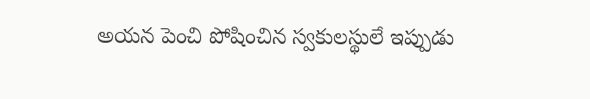అయన పెంచి పోషించిన స్వకులస్థులే ఇప్పుడు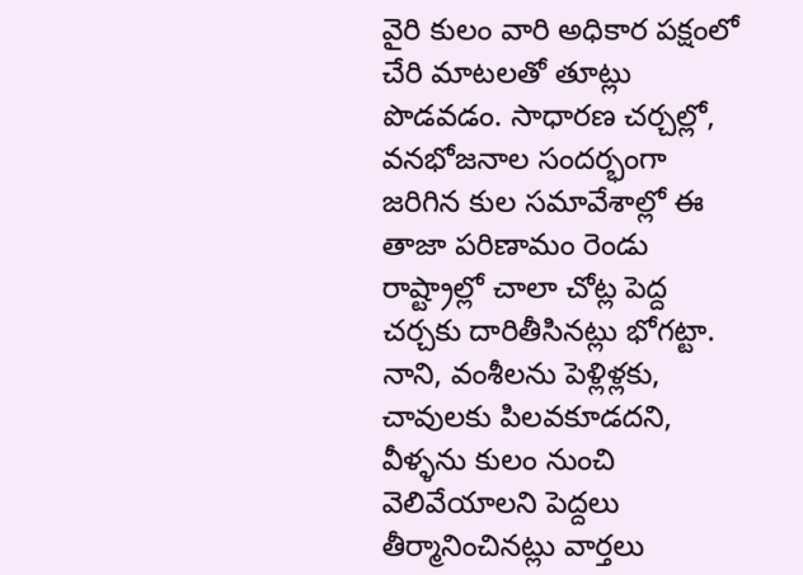వైరి కులం వారి అధికార పక్షంలో చేరి మాటలతో తూట్లు పొడవడం. సాధారణ చర్చల్లో, వనభోజనాల సందర్భంగా జరిగిన కుల సమావేశాల్లో ఈ తాజా పరిణామం రెండు రాష్ట్రాల్లో చాలా చోట్ల పెద్ద చర్చకు దారితీసినట్లు భోగట్టా. నాని, వంశీలను పెళ్లిళ్లకు, చావులకు పిలవకూడదని, వీళ్ళను కులం నుంచి వెలివేయాలని పెద్దలు తీర్మానించినట్లు వార్తలు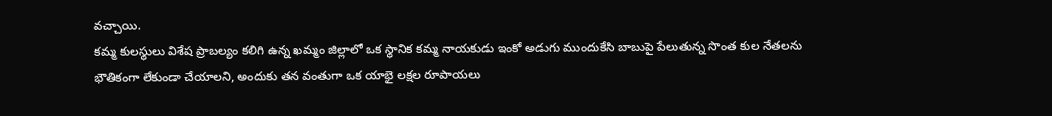వచ్చాయి.
కమ్మ కులస్థులు విశేష ప్రాబల్యం కలిగి ఉన్న ఖమ్మం జిల్లాలో ఒక స్థానిక కమ్మ నాయకుడు ఇంకో అడుగు ముందుకేసి బాబుపై పేలుతున్న సొంత కుల నేతలను భౌతికంగా లేకుండా చేయాలని, అందుకు తన వంతుగా ఒక యాభై లక్షల రూపాయలు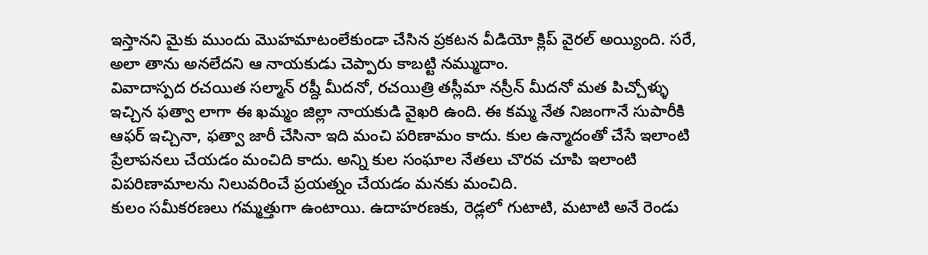ఇస్తానని మైకు ముందు మొహమాటంలేకుండా చేసిన ప్రకటన వీడియో క్లిప్ వైరల్ అయ్యింది. సరే, అలా తాను అనలేదని ఆ నాయకుడు చెప్పారు కాబట్టి నమ్ముదాం.
వివాదాస్పద రచయిత సల్మాన్ రష్దీ మీదనో, రచయిత్రి తస్లీమా నస్రీన్ మీదనో మత పిచ్చోళ్ళు ఇచ్చిన ఫత్వా లాగా ఈ ఖమ్మం జిల్లా నాయకుడి వైఖరి ఉంది. ఈ కమ్మ నేత నిజంగానే సుపారీకి ఆఫర్ ఇచ్చినా, ఫత్వా జారీ చేసినా ఇది మంచి పరిణామం కాదు. కుల ఉన్మాదంతో చేసే ఇలాంటి ప్రేలాపనలు చేయడం మంచిది కాదు. అన్ని కుల సంఘాల నేతలు చొరవ చూపి ఇలాంటి విపరిణామాలను నిలువరించే ప్రయత్నం చేయడం మనకు మంచిది.
కులం సమీకరణలు గమ్మత్తుగా ఉంటాయి. ఉదాహరణకు, రెడ్లలో గుటాటి, మటాటి అనే రెండు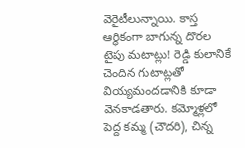వెరైటీలున్నాయి. కాస్త ఆర్థికంగా బాగున్న దొరల టైపు మటాట్లు! రెడ్డి కులానికే చెందిన గుటాట్లతో వియ్యమందడానికి కూడా వెనకాడతారు. కమ్మోళ్లలో పెద్ద కమ్మ (చౌదరి), చిన్న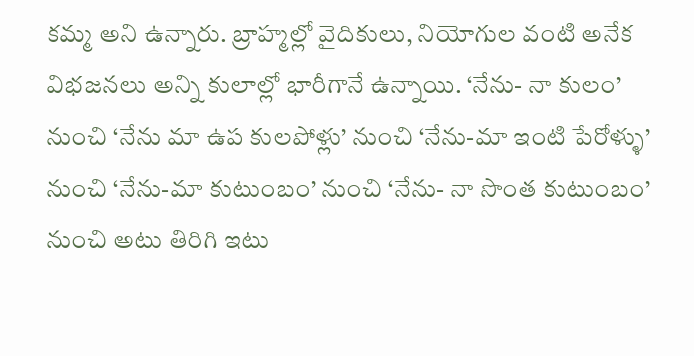కమ్మ అని ఉన్నారు. బ్రాహ్మల్లో వైదికులు, నియోగుల వంటి అనేక విభజనలు అన్ని కులాల్లో భారీగానే ఉన్నాయి. ‘నేను- నా కులం’ నుంచి ‘నేను మా ఉప కులపోళ్లు’ నుంచి ‘నేను-మా ఇంటి పేరోళ్ళు’ నుంచి ‘నేను-మా కుటుంబం’ నుంచి ‘నేను- నా సొంత కుటుంబం’ నుంచి అటు తిరిగి ఇటు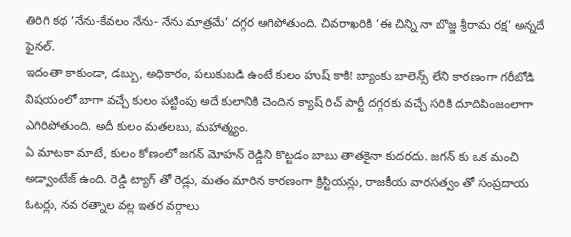తిరిగి కథ ‘నేను-కేవలం నేను- నేను మాత్రమే’ దగ్గర ఆగిపోతుంది. చివరాఖరికి ‘ఈ చిన్ని నా బొజ్జ శ్రీరామ రక్ష’ అన్నదే ఫైనల్.
ఇదంతా కాకుండా, డబ్బు, అధికారం, పలుకుబడి ఉంటే కులం హుష్ కాకి! బ్యాంకు బాలెన్స్ లేని కారణంగా గరీబోడి విషయంలో బాగా వచ్చే కులం పట్టింపు అదే కులానికి చెందిన క్యాష్ రిచ్ పార్టీ దగ్గరకు వచ్చే సరికి దూదిపింజంలాగా ఎగిరిపోతుంది. అదీ కులం మతలబు, మహాత్మ్యం.
ఏ మాటకా మాటే, కులం కోణంలో జగన్ మోహన్ రెడ్డిని కొట్టడం బాబు తాతకైనా కుదరదు. జగన్ కు ఒక మంచి అడ్వాంటేజ్ ఉంది. రెడ్డి ట్యాగ్ తో రెడ్లు, మతం మారిన కారణంగా క్రిస్టియన్లు, రాజకీయ వారసత్వం తో సంప్రదాయ ఓటర్లు, నవ రత్నాల వల్ల ఇతర వర్గాలు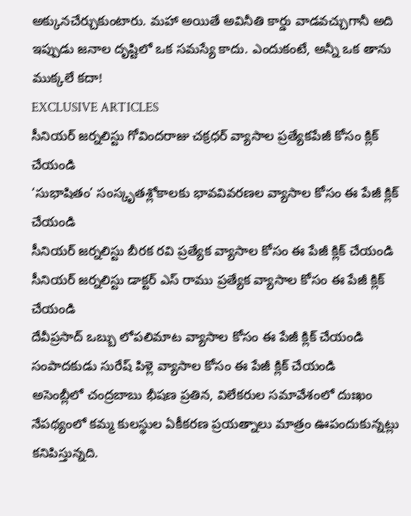అక్కునచేర్చుకుంటారు. మహా అయితే అవినీతి కార్డు వాడవచ్చుగానీ అది ఇప్పుడు జనాల దృష్టిలో ఒక సమస్యే కాదు. ఎందుకంటే, అన్నీ ఒక తాను ముక్కలే కదా!
EXCLUSIVE ARTICLES
సీనియర్ జర్నలిస్టు గోవిందరాజు చక్రధర్ వ్యాసాల ప్రత్యేకపేజీ కోసం క్లిక్ చేయండి
‘సుభాషితం’ సంస్కృతశ్లోకాలకు భావవివరణల వ్యాసాల కోసం ఈ పేజీ క్లిక్ చేయండి
సీనియర్ జర్నలిస్టు బీరక రవి ప్రత్యేక వ్యాసాల కోసం ఈ పేజీ క్లిక్ చేయండి
సీనియర్ జర్నలిస్టు డాక్టర్ ఎస్ రాము ప్రత్యేక వ్యాసాల కోసం ఈ పేజీ క్లిక్ చేయండి
దేవీప్రసాద్ ఒబ్బు లోపలిమాట వ్యాసాల కోసం ఈ పేజీ క్లిక్ చేయండి
సంపాదకుడు సురేష్ పిళ్లె వ్యాసాల కోసం ఈ పేజీ క్లిక్ చేయండి
అసెంబ్లీలో చంద్రబాబు భీషణ ప్రతిన, విలేకరుల సమావేశంలో దుఃఖం నేపథ్యంలో కమ్మ కులస్థుల ఏకీకరణ ప్రయత్నాలు మాత్రం ఊపందుకున్నట్లు కనిపిస్తున్నది.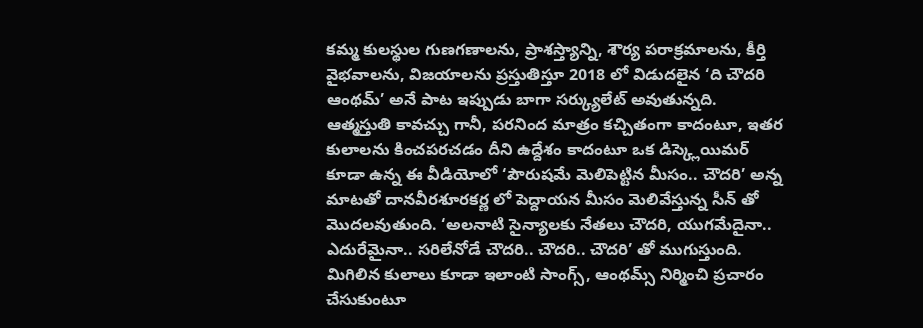కమ్మ కులస్థుల గుణగణాలను, ప్రాశస్త్యాన్ని, శౌర్య పరాక్రమాలను, కీర్తి వైభవాలను, విజయాలను ప్రస్తుతిస్తూ 2018 లో విడుదలైన ‘ది చౌదరి ఆంథమ్’ అనే పాట ఇప్పుడు బాగా సర్క్యులేట్ అవుతున్నది.
ఆత్మస్తుతి కావచ్చు గానీ, పరనింద మాత్రం కచ్చితంగా కాదంటూ, ఇతర కులాలను కించపరచడం దీని ఉద్దేశం కాదంటూ ఒక డిస్క్లెయిమర్ కూడా ఉన్న ఈ వీడియోలో ‘పౌరుషమే మెలిపెట్టిన మీసం.. చౌదరి’ అన్న మాటతో దానవీరశూరకర్ణ లో పెద్దాయన మీసం మెలివేస్తున్న సీన్ తో మొదలవుతుంది. ‘అలనాటి సైన్యాలకు నేతలు చౌదరి, యుగమేదైనా.. ఎదురేమైనా.. సరిలేనోడే చౌదరి.. చౌదరి.. చౌదరి’ తో ముగుస్తుంది. మిగిలిన కులాలు కూడా ఇలాంటి సాంగ్స్, ఆంథమ్స్ నిర్మించి ప్రచారం చేసుకుంటూ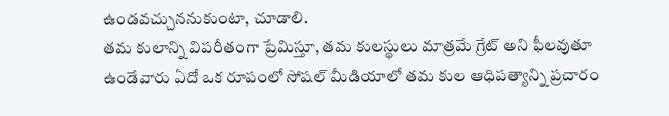ఉండవచ్చుననుకుంటా, చూడాలి.
తమ కులాన్ని విపరీతంగా ప్రేమిస్తూ, తమ కులస్థులు మాత్రమే గ్రేట్ అని ఫీలవుతూ ఉండేవారు ఏదో ఒక రూపంలో సోషల్ మీడియాలో తమ కుల ఆధిపత్యాన్ని ప్రచారం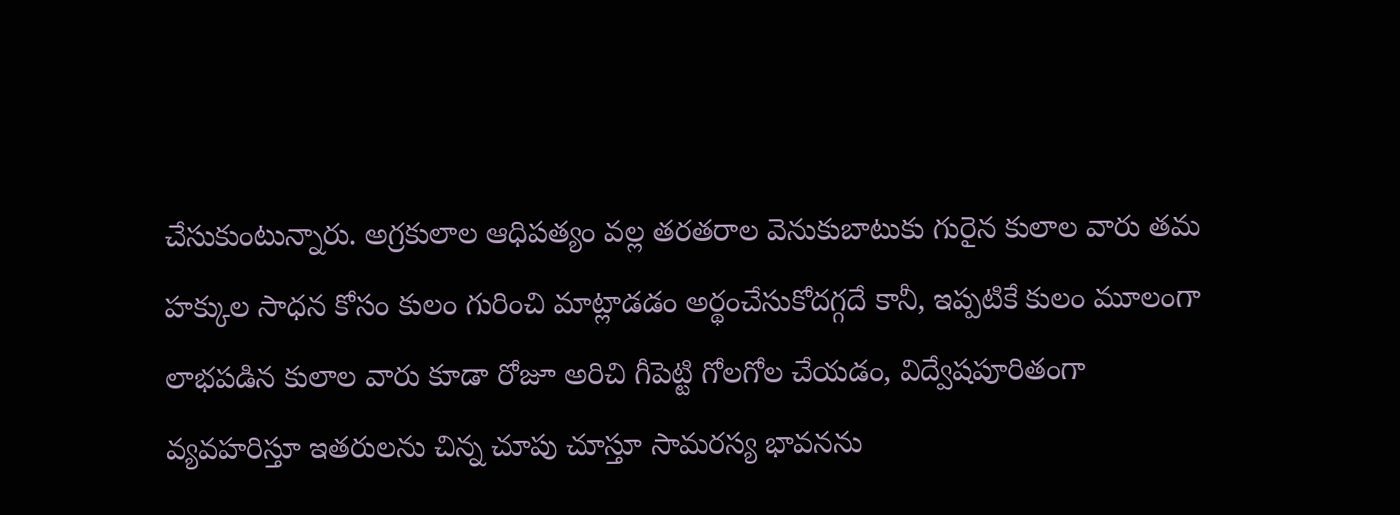చేసుకుంటున్నారు. అగ్రకులాల ఆధిపత్యం వల్ల తరతరాల వెనుకుబాటుకు గురైన కులాల వారు తమ హక్కుల సాధన కోసం కులం గురించి మాట్లాడడం అర్థంచేసుకోదగ్గదే కానీ, ఇప్పటికే కులం మూలంగా లాభపడిన కులాల వారు కూడా రోజూ అరిచి గీపెట్టి గోలగోల చేయడం, విద్వేషపూరితంగా వ్యవహరిస్తూ ఇతరులను చిన్న చూపు చూస్తూ సామరస్య భావనను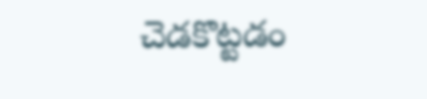చెడకొట్టడం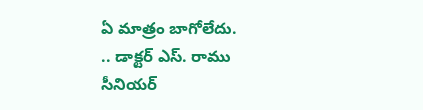ఏ మాత్రం బాగోలేదు.
.. డాక్టర్ ఎస్. రాము
సీనియర్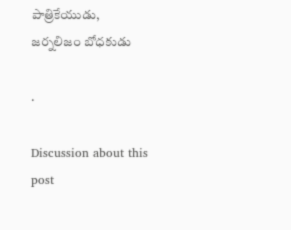పాత్రికేయుడు, జర్నలిజం బోధకుడు

.

Discussion about this post